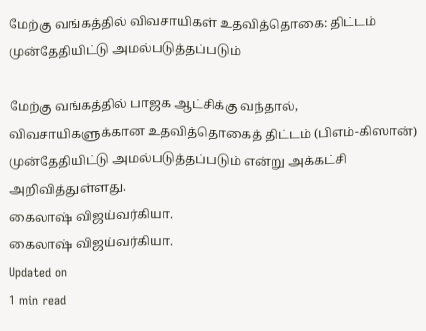மேற்கு வங்கத்தில் விவசாயிகள் உதவித்தொகை: திட்டம் முன்தேதியிட்டு அமல்படுத்தப்படும்

மேற்கு வங்கத்தில் பாஜக ஆட்சிக்கு வந்தால், விவசாயிகளுக்கான உதவித்தொகைத் திட்டம் (பிஎம்-கிஸான்) முன்தேதியிட்டு அமல்படுத்தப்படும் என்று அக்கட்சி அறிவித்துள்ளது.
கைலாஷ் விஜய்வர்கியா.
கைலாஷ் விஜய்வர்கியா.
Updated on
1 min read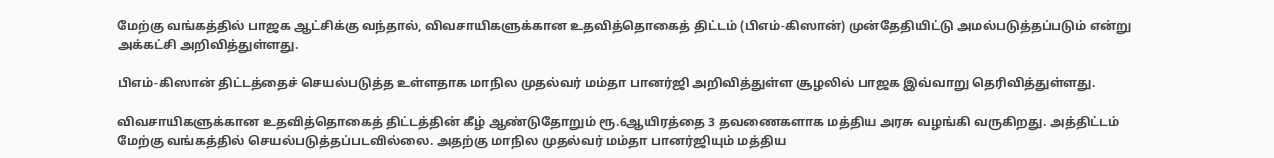மேற்கு வங்கத்தில் பாஜக ஆட்சிக்கு வந்தால், விவசாயிகளுக்கான உதவித்தொகைத் திட்டம் (பிஎம்-கிஸான்) முன்தேதியிட்டு அமல்படுத்தப்படும் என்று அக்கட்சி அறிவித்துள்ளது.

பிஎம்-கிஸான் திட்டத்தைச் செயல்படுத்த உள்ளதாக மாநில முதல்வர் மம்தா பானர்ஜி அறிவித்துள்ள சூழலில் பாஜக இவ்வாறு தெரிவித்துள்ளது.

விவசாயிகளுக்கான உதவித்தொகைத் திட்டத்தின் கீழ் ஆண்டுதோறும் ரூ.6ஆயிரத்தை 3 தவணைகளாக மத்திய அரசு வழங்கி வருகிறது. அத்திட்டம் மேற்கு வங்கத்தில் செயல்படுத்தப்படவில்லை. அதற்கு மாநில முதல்வர் மம்தா பானர்ஜியும் மத்திய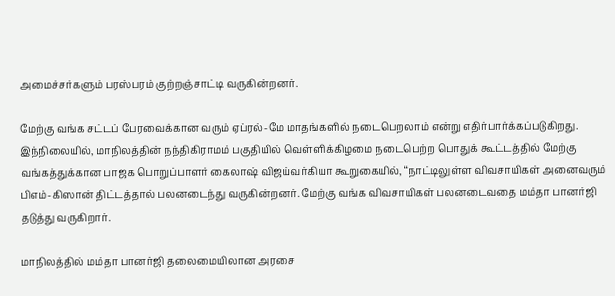அமைச்சர்களும் பரஸ்பரம் குற்றஞ்சாட்டி வருகின்றனர்.

மேற்கு வங்க சட்டப் பேரவைக்கான வரும் ஏப்ரல்-மே மாதங்களில் நடைபெறலாம் என்று எதிர்பார்க்கப்படுகிறது. இந்நிலையில், மாநிலத்தின் நந்திகிராமம் பகுதியில் வெள்ளிக்கிழமை நடைபெற்ற பொதுக் கூட்டத்தில் மேற்கு வங்கத்துக்கான பாஜக பொறுப்பாளர் கைலாஷ் விஜய்வர்கியா கூறுகையில், ‘‘நாட்டிலுள்ள விவசாயிகள் அனைவரும் பிஎம்-கிஸான் திட்டத்தால் பலனடைந்து வருகின்றனர். மேற்கு வங்க விவசாயிகள் பலனடைவதை மம்தா பானர்ஜி தடுத்து வருகிறார்.

மாநிலத்தில் மம்தா பானர்ஜி தலைமையிலான அரசை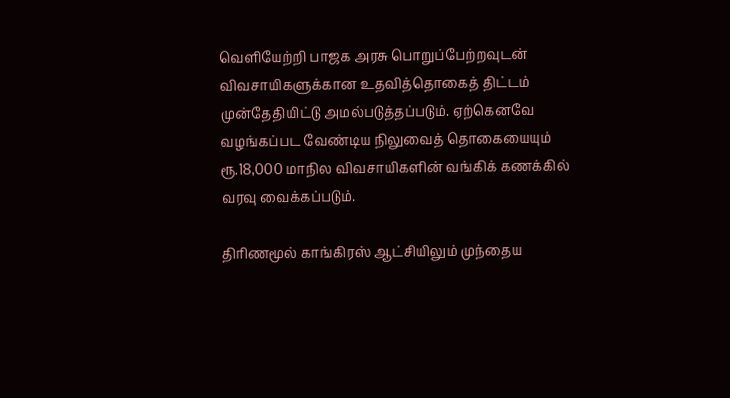வெளியேற்றி பாஜக அரசு பொறுப்பேற்றவுடன் விவசாயிகளுக்கான உதவித்தொகைத் திட்டம் முன்தேதியிட்டு அமல்படுத்தப்படும். ஏற்கெனவே வழங்கப்பட வேண்டிய நிலுவைத் தொகையையும் ரூ.18,000 மாநில விவசாயிகளின் வங்கிக் கணக்கில் வரவு வைக்கப்படும்.

திரிணமூல் காங்கிரஸ் ஆட்சியிலும் முந்தைய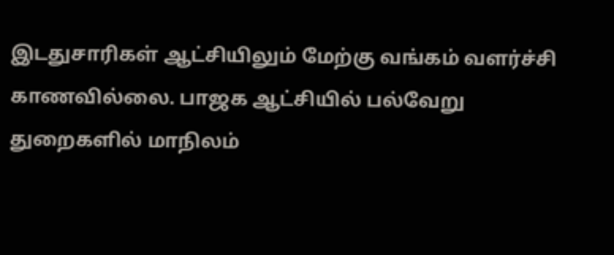இடதுசாரிகள் ஆட்சியிலும் மேற்கு வங்கம் வளர்ச்சி காணவில்லை. பாஜக ஆட்சியில் பல்வேறு துறைகளில் மாநிலம்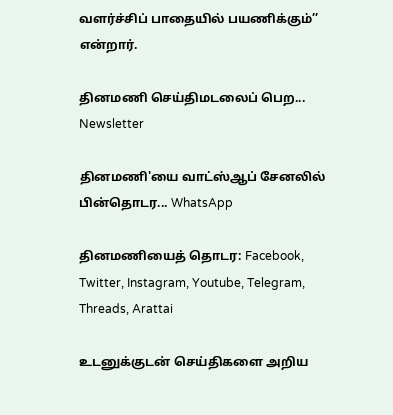வளர்ச்சிப் பாதையில் பயணிக்கும்’’ என்றார்.

தினமணி செய்திமடலைப் பெற... Newsletter

தினமணி'யை வாட்ஸ்ஆப் சேனலில் பின்தொடர... WhatsApp

தினமணியைத் தொடர: Facebook, Twitter, Instagram, Youtube, Telegram, Threads, Arattai

உடனுக்குடன் செய்திகளை அறிய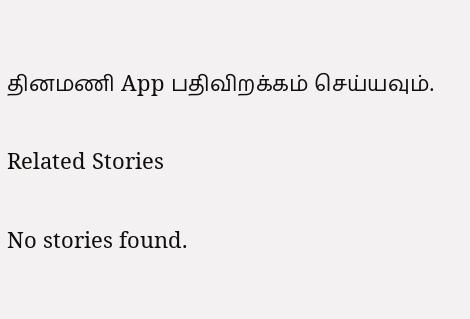தினமணி App பதிவிறக்கம் செய்யவும்.

Related Stories

No stories found.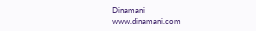Dinamani
www.dinamani.com